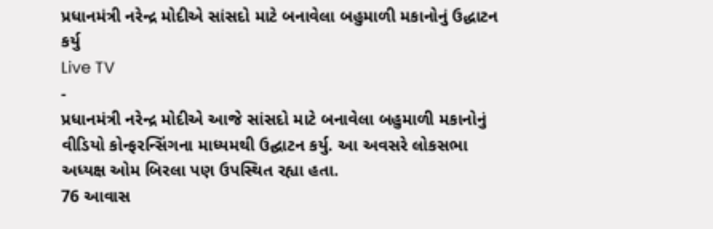પ્રધાનમંત્રી નરેન્દ્ર મોદીએ સાંસદો માટે બનાવેલા બહુમાળી મકાનોનું ઉદ્ધાટન કર્યુ
Live TV
-
પ્રધાનમંત્રી નરેન્દ્ર મોદીએ આજે સાંસદો માટે બનાવેલા બહુમાળી મકાનોનું વીડિયો કોન્ફરન્સિંગના માધ્યમથી ઉદ્ઘાટન કર્યુ. આ અવસરે લોકસભા અધ્યક્ષ ઓમ બિરલા પણ ઉપસ્થિત રહ્યા હતા.
76 આવાસ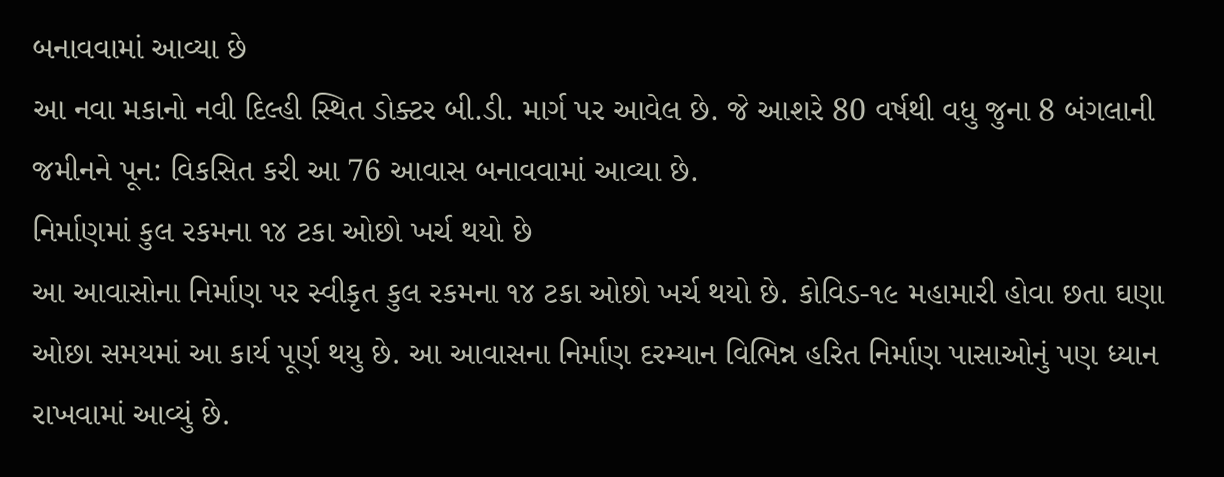બનાવવામાં આવ્યા છે
આ નવા મકાનો નવી દિલ્હી સ્થિત ડોક્ટર બી.ડી. માર્ગ પર આવેલ છે. જે આશરે 80 વર્ષથી વધુ જુના 8 બંગલાની જમીનને પૂન: વિકસિત કરી આ 76 આવાસ બનાવવામાં આવ્યા છે.
નિર્માણમાં કુલ રકમના ૧૪ ટકા ઓછો ખર્ચ થયો છે
આ આવાસોના નિર્માણ પર સ્વીકૃત કુલ રકમના ૧૪ ટકા ઓછો ખર્ચ થયો છે. કોવિડ-૧૯ મહામારી હોવા છતા ઘણા ઓછા સમયમાં આ કાર્ય પૂર્ણ થયુ છે. આ આવાસના નિર્માણ દરમ્યાન વિભિન્ન હરિત નિર્માણ પાસાઓનું પણ ધ્યાન રાખવામાં આવ્યું છે.